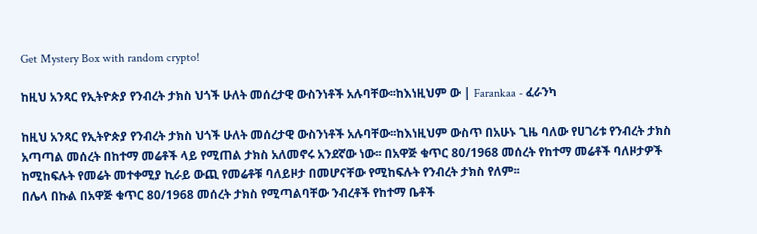Get Mystery Box with random crypto!

ከዚህ አንጻር የኢትዮጵያ የንብረት ታክስ ህጎች ሁለት መሰረታዊ ውስንነቶች አሉባቸው፡፡ከእነዚህም ው | Farankaa - ፈራንካ

ከዚህ አንጻር የኢትዮጵያ የንብረት ታክስ ህጎች ሁለት መሰረታዊ ውስንነቶች አሉባቸው፡፡ከእነዚህም ውስጥ በአሁኑ ጊዜ ባለው የሀገሪቱ የንብረት ታክስ አጣጣል መሰረት በከተማ መሬቶች ላይ የሚጠል ታክስ አለመኖሩ አንደኛው ነው፡፡ በአዋጅ ቁጥር 80/1968 መሰረት የከተማ መሬቶች ባለዞታዎች ከሚከፍሉት የመሬት መተቀሚያ ኪራይ ውጪ የመሬቶቹ ባለይዞታ በመሆናቸው የሚከፍሉት የንብረት ታክስ የለም፡፡
በሌላ በኩል በአዋጅ ቁጥር 80/1968 መሰረት ታክስ የሚጣልባቸው ንብረቶች የከተማ ቤቶች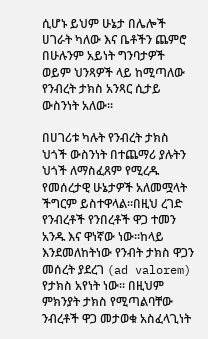ሲሆኑ ይህም ሁኔታ በሌሎች ሀገራት ካለው እና ቤቶችን ጨምሮ በሁሉንም አይነት ግንባታዎች ወይም ህንጻዎች ላይ ከሚጣለው የንብረት ታክስ አንጻር ሲታይ ውስንነት አለው፡፡

በሀገሪቱ ካሉት የንብረት ታክስ ህጎች ውስንነት በተጨማሪ ያሉትን ህጎች ለማስፈጸም የሚረዱ የመሰረታዊ ሁኔታዎች አለመሟላት ችግርም ይስተዋላል፡፡በዚህ ረገድ የንብረቶች የንበረቶች ዋጋ ተመን አንዱ እና ዋነኛው ነው፡፡ከላይ እንደመለከትነው የንብት ታክስ ዋጋን መሰረት ያደረገ (ad valorem) የታክስ አየነት ነው፡፡ በዚህም ምክንያት ታክስ የሚጣልባቸው ንብረቶች ዋጋ መታወቁ አስፈላጊነት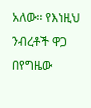አለው፡፡ የእነዚህ ንብረቶች ዋጋ በየግዜው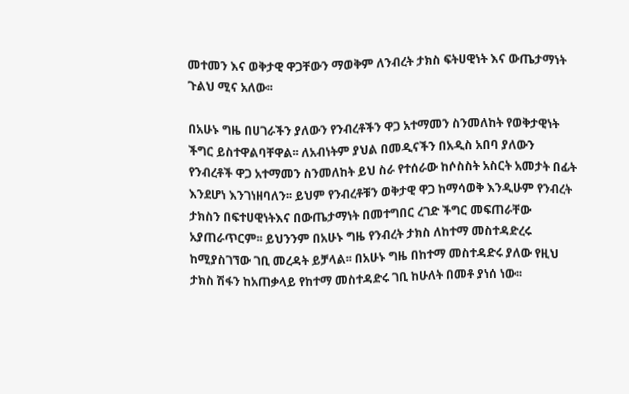መተመን እና ወቅታዊ ዋጋቸውን ማወቅም ለንብረት ታክስ ፍትሀዊነት እና ውጤታማነት ጉልህ ሚና አለው፡፡

በአሁኑ ግዜ በሀገራችን ያለውን የንብረቶችን ዋጋ አተማመን ስንመለከት የወቅታዊነት ችግር ይስተዋልባቸዋል፡፡ ለአብነትም ያህል በመዲናችን በአዲስ አበባ ያለውን የንብረቶች ዋጋ አተማመን ስንመለከት ይህ ስራ የተሰራው ከሶስስት አስርት አመታት በፊት እንደሆነ እንገነዘባለን፡፡ ይህም የንብረቶቹን ወቅታዊ ዋጋ ከማሳወቅ እንዲሁም የንብረት ታክስን በፍተሀዊነትእና በውጤታማነት በመተግበር ረገድ ችግር መፍጠራቸው አያጠራጥርም፡፡ ይህንንም በአሁኑ ግዜ የንብረት ታክስ ለከተማ መስተዳድረሩ ከሚያስገኘው ገቢ መረዳት ይቻላል፡፡ በአሁኑ ግዜ በከተማ መስተዳድሩ ያለው የዚህ ታክስ ሽፋን ከአጠቃላይ የከተማ መስተዳድሩ ገቢ ከሁለት በመቶ ያነሰ ነው፡፡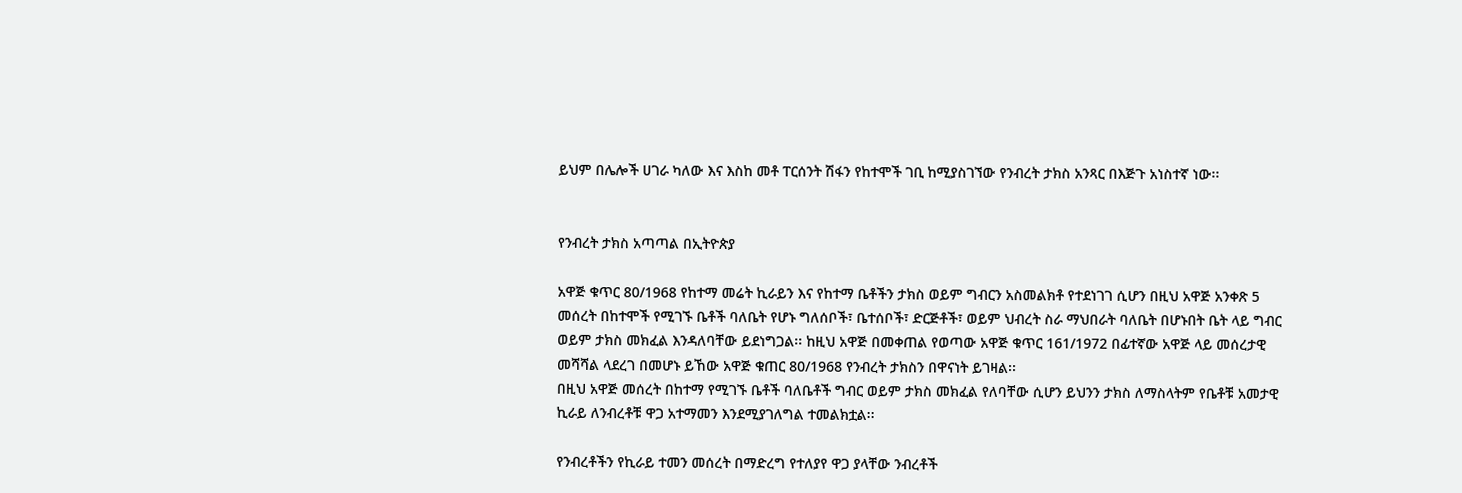ይህም በሌሎች ሀገራ ካለው እና እስከ መቶ ፐርሰንት ሽፋን የከተሞች ገቢ ከሚያስገኘው የንብረት ታክስ አንጻር በእጅጉ አነስተኛ ነው፡፡


የንብረት ታክስ አጣጣል በኢትዮጵያ

አዋጅ ቁጥር 80/1968 የከተማ መሬት ኪራይን እና የከተማ ቤቶችን ታክስ ወይም ግብርን አስመልክቶ የተደነገገ ሲሆን በዚህ አዋጅ አንቀጽ 5 መሰረት በከተሞች የሚገኙ ቤቶች ባለቤት የሆኑ ግለሰቦች፣ ቤተሰቦች፣ ድርጅቶች፣ ወይም ህብረት ስራ ማህበራት ባለቤት በሆኑበት ቤት ላይ ግብር ወይም ታክስ መክፈል እንዳለባቸው ይደነግጋል፡፡ ከዚህ አዋጅ በመቀጠል የወጣው አዋጅ ቁጥር 161/1972 በፊተኛው አዋጅ ላይ መሰረታዊ መሻሻል ላደረገ በመሆኑ ይኸው አዋጅ ቁጠር 80/1968 የንብረት ታክስን በዋናነት ይገዛል፡፡
በዚህ አዋጅ መሰረት በከተማ የሚገኙ ቤቶች ባለቤቶች ግብር ወይም ታክስ መክፈል የለባቸው ሲሆን ይህንን ታክስ ለማስላትም የቤቶቹ አመታዊ ኪራይ ለንብረቶቹ ዋጋ አተማመን እንደሚያገለግል ተመልክቷል፡፡

የንብረቶችን የኪራይ ተመን መሰረት በማድረግ የተለያየ ዋጋ ያላቸው ንብረቶች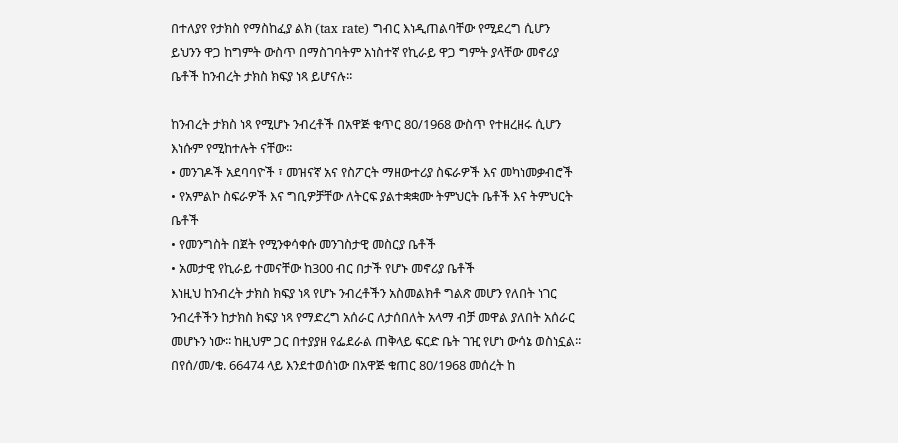በተለያየ የታክስ የማስከፈያ ልክ (tax rate) ግብር እነዲጠልባቸው የሚደረግ ሲሆን ይህንን ዋጋ ከግምት ውስጥ በማስገባትም አነስተኛ የኪራይ ዋጋ ግምት ያላቸው መኖሪያ ቤቶች ከንብረት ታክስ ክፍያ ነጻ ይሆናሉ፡፡

ከንብረት ታክስ ነጻ የሚሆኑ ንብረቶች በአዋጅ ቁጥር 80/1968 ውስጥ የተዘረዘሩ ሲሆን እነሱም የሚከተሉት ናቸው፡፡
• መንገዶች አደባባዮች ፣ መዝናኛ አና የስፖርት ማዘውተሪያ ስፍራዎች እና መካነመቃብሮች
• የአምልኮ ስፍራዎች እና ግቢዎቻቸው ለትርፍ ያልተቋቋሙ ትምህርት ቤቶች እና ትምህርት ቤቶች
• የመንግስት በጀት የሚንቀሳቀሱ መንገስታዊ መስርያ ቤቶች
• አመታዊ የኪራይ ተመናቸው ከ300 ብር በታች የሆኑ መኖሪያ ቤቶች
እነዚህ ከንብረት ታክስ ክፍያ ነጻ የሆኑ ንብረቶችን አስመልክቶ ግልጽ መሆን የለበት ነገር ንብረቶችን ከታክስ ክፍያ ነጻ የማድረግ አሰራር ለታሰበለት አላማ ብቻ መዋል ያለበት አሰራር መሆኑን ነው፡፡ ከዚህም ጋር በተያያዘ የፌደራል ጠቅላይ ፍርድ ቤት ገዢ የሆነ ውሳኔ ወስነኗል፡፡በየሰ/መ/ቁ. 66474 ላይ እንደተወሰነው በአዋጅ ቁጠር 80/1968 መሰረት ከ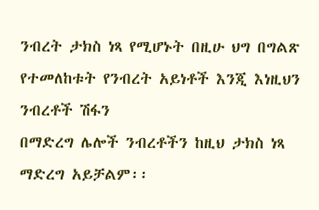ንብረት ታክስ ነጻ የሚሆኑት በዚሁ ህግ በግልጽ የተመለከቱት የንብረት አይነቶች እንጂ እነዚህን ንብረቶች ሽፋን
በማድረግ ሌሎች ንብረቶችን ከዚህ ታክስ ነጻ ማድረግ አይቻልም፡፡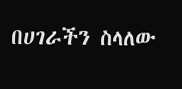በሀገራችን ስላለው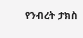የንብረት ታክስ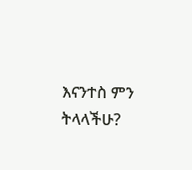እናንተስ ምን ትላላችሁ?